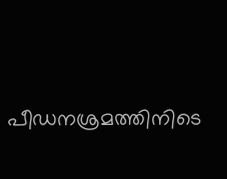പീഡനശ്രമത്തിനിടെ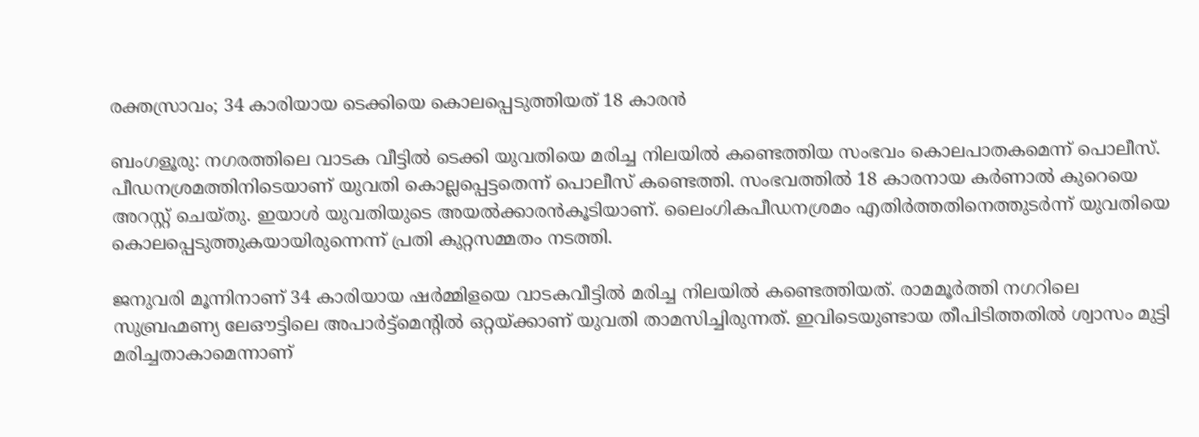രക്തസ്രാവം; 34 കാരിയായ ടെക്കിയെ കൊലപ്പെടുത്തിയത് 18 കാരൻ

ബംഗളൂരു: നഗരത്തിലെ വാടക വീട്ടിൽ ടെക്കി യുവതിയെ മരിച്ച നിലയിൽ കണ്ടെത്തിയ സംഭവം കൊലപാതകമെന്ന് പൊലീസ്. പീഡനശ്രമത്തിനിടെയാണ് യുവതി കൊല്ലപ്പെട്ടതെന്ന് പൊലീസ് കണ്ടെത്തി. സംഭവത്തിൽ 18 കാരനായ കർണാൽ കുറെയെ അറസ്റ്റ്‌ ചെയ്‌തു. ഇയാൾ യുവതിയുടെ അയൽക്കാരൻകൂടിയാണ്‌. ലൈംഗികപീഡനശ്രമം എതിർത്തതിനെത്തുടർന്ന് യുവതിയെ കൊലപ്പെടുത്തുകയായിരുന്നെന്ന് പ്രതി കുറ്റസമ്മതം നടത്തി.

ജനുവരി മൂന്നിനാണ് 34 കാരിയായ ഷർമ്മിളയെ വാടകവീട്ടിൽ മരിച്ച നിലയിൽ കണ്ടെത്തിയത്. രാമമൂർത്തി നഗറിലെ സുബ്രഹ്മണ്യ ലേഔട്ടിലെ അപാർട്ട്മെന്റിൽ ഒറ്റയ്‌ക്കാണ് യുവതി താമസിച്ചിരുന്നത്. ഇവിടെയുണ്ടായ തീപിടിത്തതിൽ ശ്വാസം മുട്ടി മരിച്ചതാകാമെന്നാണ്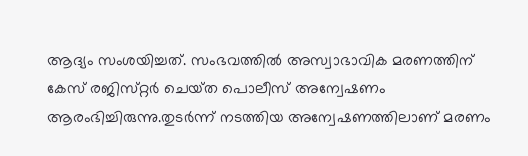ആദ്യം സംശയിച്ചത്. സംഭവത്തിൽ അസ്വാഭാവിക മരണത്തിന് കേസ് രജിസ്‌റ്റർ ചെയ്‌ത പൊലീസ് അന്വേഷണം ആരംഭിച്ചിരുന്നു.തുടർന്ന് നടത്തിയ അന്വേഷണത്തിലാണ് മരണം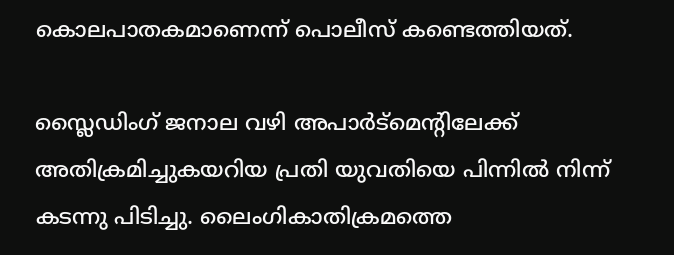കൊലപാതകമാണെന്ന് പൊലീസ് കണ്ടെത്തിയത്.

സ്ലൈഡിംഗ് ജനാല വഴി അപാർട്‌മെന്റിലേക്ക് അതിക്രമിച്ചുകയറിയ പ്രതി യുവതിയെ പിന്നിൽ നിന്ന് കടന്നു പിടിച്ചു. ലൈംഗികാതിക്രമത്തെ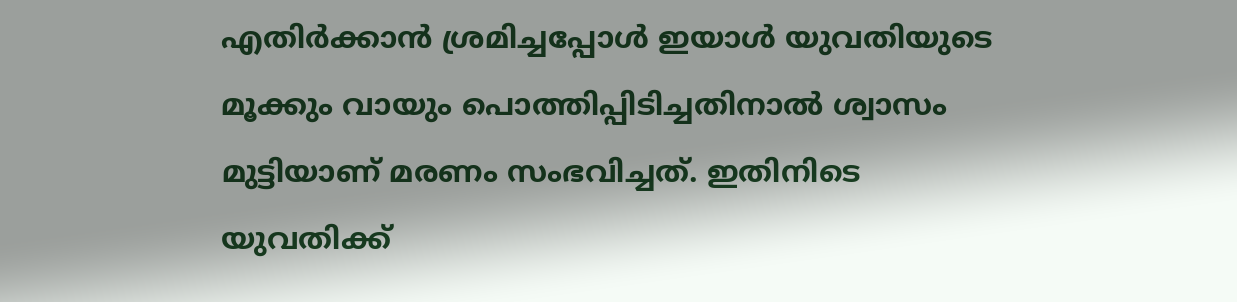എതിർക്കാൻ ശ്രമിച്ചപ്പോൾ ഇയാൾ യുവതിയുടെ മൂക്കും വായും പൊത്തിപ്പിടിച്ചതിനാൽ ശ്വാസം മുട്ടിയാണ് മരണം സംഭവിച്ചത്. ഇതിനിടെ യുവതിക്ക്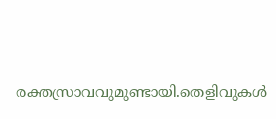രക്തസ്രാവവുമുണ്ടായി.തെളിവുകൾ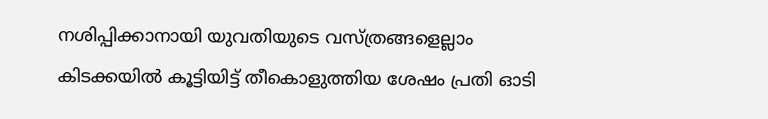നശിപ്പിക്കാനായി യുവതിയുടെ വസ്‌ത്രങ്ങളെല്ലാം കിടക്കയിൽ കൂട്ടിയിട്ട് തീകൊളുത്തിയ ശേഷം പ്രതി ഓടി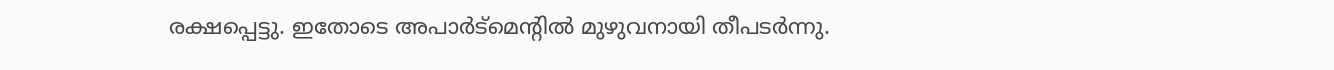രക്ഷപ്പെട്ടു. ഇതോടെ അപാർട്മെന്റിൽ മുഴുവനായി തീപടർന്നു.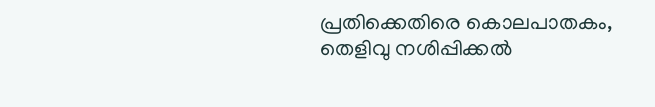പ്രതിക്കെതിരെ കൊലപാതകം, തെളിവു നശിപ്പിക്കൽ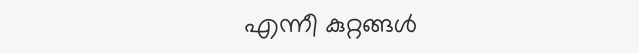എന്നീ കുറ്റങ്ങൾ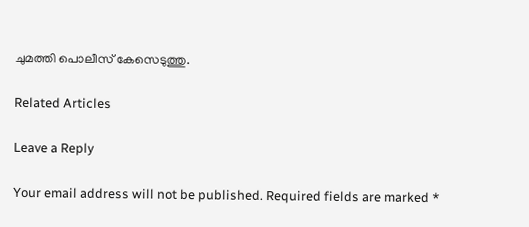ചുമത്തി പൊലീസ് കേസെടുത്തു.

Related Articles

Leave a Reply

Your email address will not be published. Required fields are marked *